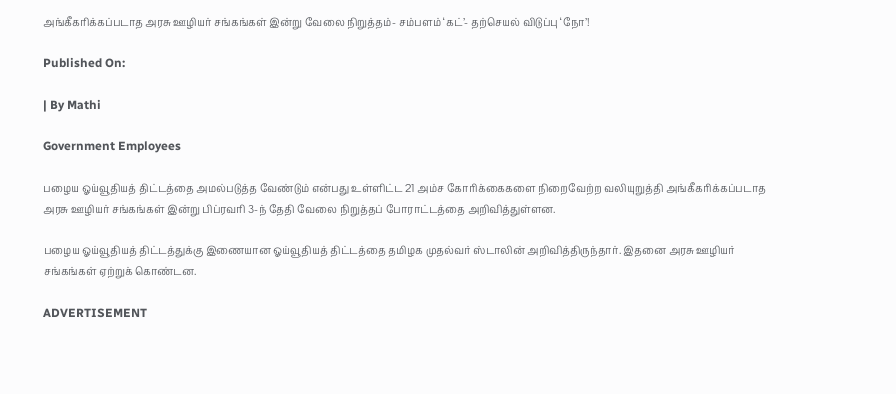அங்கீகரிக்கப்படாத அரசு ஊழியர் சங்கங்கள் இன்று வேலை நிறுத்தம்- சம்பளம் ‘கட்’- தற்செயல் விடுப்பு ‘நோ’!

Published On:

| By Mathi

Government Employees

பழைய ஓய்வூதியத் திட்டத்தை அமல்படுத்த வேண்டும் என்பது உள்ளிட்ட 21 அம்ச கோரிக்கைகளை நிறைவேற்ற வலியுறுத்தி அங்கீகரிக்கப்படாத அரசு ஊழியர் சங்கங்கள் இன்று பிப்ரவரி 3-ந் தேதி வேலை நிறுத்தப் போராட்டத்தை அறிவித்துள்ளன.

பழைய ஓய்வூதியத் திட்டத்துக்கு இணையான ஓய்வூதியத் திட்டத்தை தமிழக முதல்வர் ஸ்டாலின் அறிவித்திருந்தார். இதனை அரசு ஊழியர் சங்கங்கள் ஏற்றுக் கொண்டன.

ADVERTISEMENT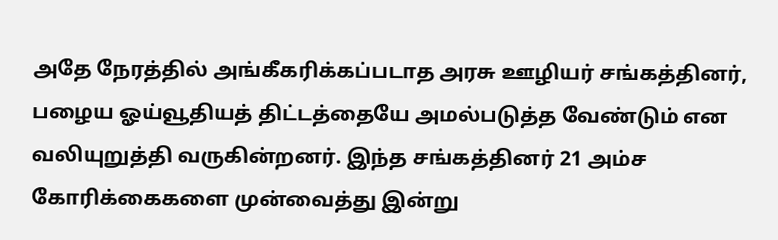அதே நேரத்தில் அங்கீகரிக்கப்படாத அரசு ஊழியர் சங்கத்தினர், பழைய ஓய்வூதியத் திட்டத்தையே அமல்படுத்த வேண்டும் என வலியுறுத்தி வருகின்றனர். இந்த சங்கத்தினர் 21 அம்ச கோரிக்கைகளை முன்வைத்து இன்று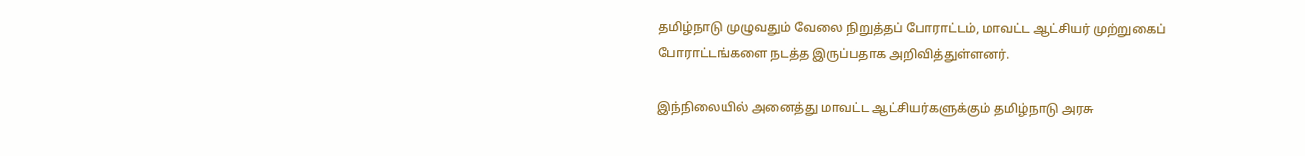தமிழ்நாடு முழுவதும் வேலை நிறுத்தப் போராட்டம், மாவட்ட ஆட்சியர் முற்றுகைப் போராட்டங்களை நடத்த இருப்பதாக அறிவித்துள்ளனர்.

இந்நிலையில் அனைத்து மாவட்ட ஆட்சியர்களுக்கும் தமிழ்நாடு அரசு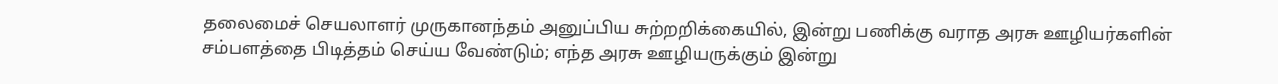தலைமைச் செயலாளர் முருகானந்தம் அனுப்பிய சுற்றறிக்கையில், இன்று பணிக்கு வராத அரசு ஊழியர்களின் சம்பளத்தை பிடித்தம் செய்ய வேண்டும்; எந்த அரசு ஊழியருக்கும் இன்று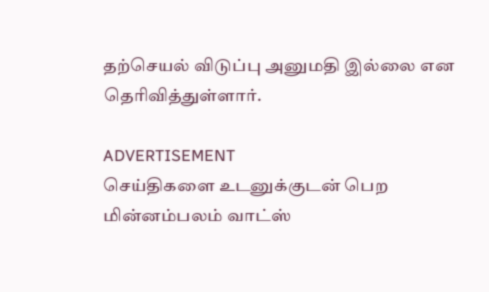தற்செயல் விடுப்பு அனுமதி இல்லை என தெரிவித்துள்ளார்.

ADVERTISEMENT
செய்திகளை உடனுக்குடன் பெற மின்னம்பலம் வாட்ஸ்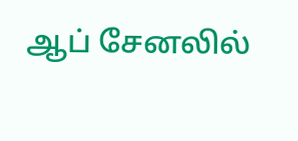ஆப் சேனலில்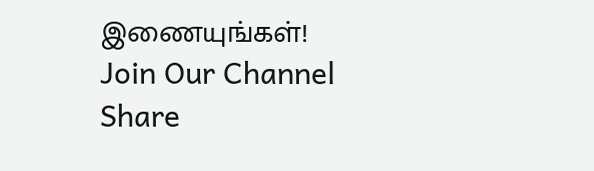இணையுங்கள்!
Join Our Channel
Share